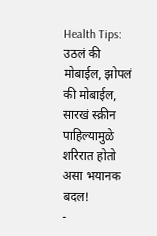Health Tips: उठलं की मोबाईल, झोपलं की मोबाईल, सारखं स्क्रीन पाहिल्यामुळे शरिरात होतो असा भयानक बदल!
-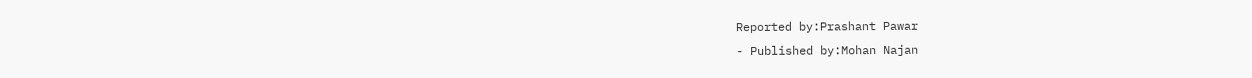Reported by:Prashant Pawar
- Published by:Mohan Najan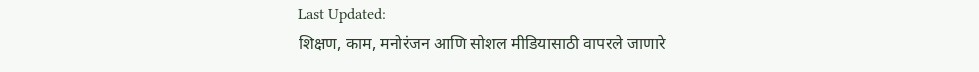Last Updated:
शिक्षण, काम, मनोरंजन आणि सोशल मीडियासाठी वापरले जाणारे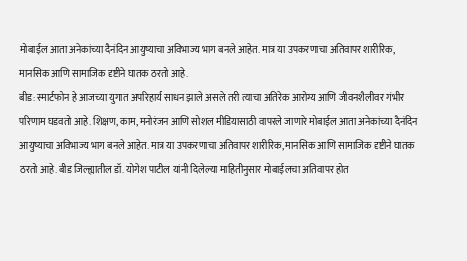मोबाईल आता अनेकांच्या दैनंदिन आयुष्याचा अविभाज्य भाग बनले आहेत. मात्र या उपकरणाचा अतिवापर शारीरिक, मानसिक आणि सामाजिक दृष्टीने घातक ठरतो आहे.
बीड: स्मार्टफोन हे आजच्या युगात अपरिहार्य साधन झाले असले तरी त्याचा अतिरेक आरोग्य आणि जीवनशैलीवर गंभीर परिणाम घडवतो आहे. शिक्षण, काम, मनोरंजन आणि सोशल मीडियासाठी वापरले जाणारे मोबाईल आता अनेकांच्या दैनंदिन आयुष्याचा अविभाज्य भाग बनले आहेत. मात्र या उपकरणाचा अतिवापर शारीरिक, मानसिक आणि सामाजिक दृष्टीने घातक ठरतो आहे. बीड जिल्ह्यातील डॉ. योगेश पाटील यांनी दिलेल्या माहितीनुसार मोबाईलचा अतिवापर होत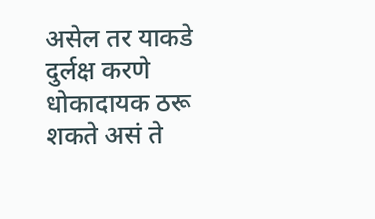असेल तर याकडे दुर्लक्ष करणे धोकादायक ठरू शकते असं ते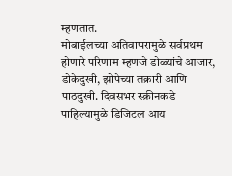म्हणतात.
मोबाईलच्या अतिवापरामुळे सर्वप्रथम होणारे परिणाम म्हणजे डोळ्यांचे आजार, डोकेदुखी, झोपेच्या तक्रारी आणि पाठदुखी. दिवसभर स्क्रीनकडे पाहिल्यामुळे डिजिटल आय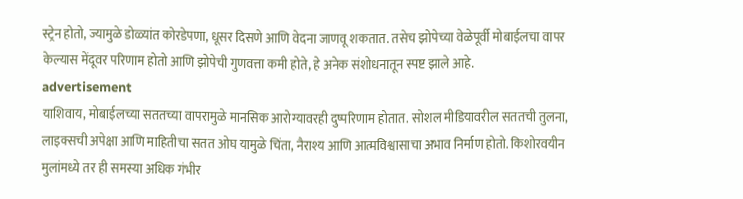स्ट्रेन होतो, ज्यामुळे डोळ्यांत कोरडेपणा, धूसर दिसणे आणि वेदना जाणवू शकतात. तसेच झोपेच्या वेळेपूर्वी मोबाईलचा वापर केल्यास मेंदूवर परिणाम होतो आणि झोपेची गुणवत्ता कमी होते, हे अनेक संशोधनातून स्पष्ट झाले आहे.
advertisement
याशिवाय, मोबाईलच्या सततच्या वापरामुळे मानसिक आरोग्यावरही दुष्परिणाम होतात. सोशल मीडियावरील सततची तुलना, लाइक्सची अपेक्षा आणि माहितीचा सतत ओघ यामुळे चिंता, नैराश्य आणि आत्मविश्वासाचा अभाव निर्माण होतो. किशोरवयीन मुलांमध्ये तर ही समस्या अधिक गंभीर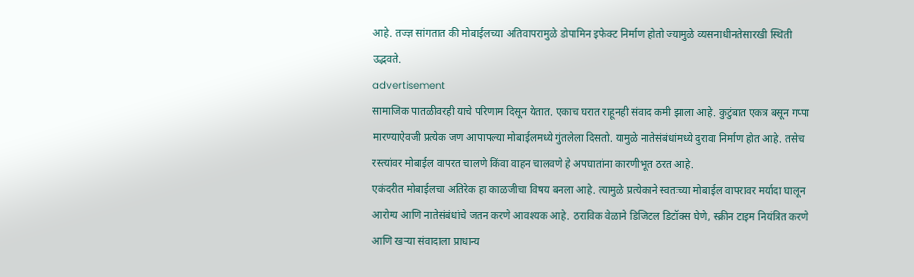आहे. तज्ज्ञ सांगतात की मोबाईलच्या अतिवापरामुळे डोपामिन इफेक्ट निर्माण होतो ज्यामुळे व्यसनाधीनतेसारखी स्थिती उद्भवते.
advertisement
सामाजिक पातळीवरही याचे परिणाम दिसून येतात. एकाच घरात राहूनही संवाद कमी झाला आहे. कुटुंबात एकत्र बसून गप्पा मारण्याऐवजी प्रत्येक जण आपापल्या मोबाईलमध्ये गुंतलेला दिसतो. यामुळे नातेसंबंधांमध्ये दुरावा निर्माण होत आहे. तसेच रस्त्यांवर मोबाईल वापरत चालणे किंवा वाहन चालवणे हे अपघातांना कारणीभूत ठरत आहे.
एकंदरीत मोबाईलचा अतिरेक हा काळजीचा विषय बनला आहे. त्यामुळे प्रत्येकाने स्वतःच्या मोबाईल वापरावर मर्यादा घालून आरोग्य आणि नातेसंबंधांचे जतन करणे आवश्यक आहे. ठराविक वेळाने डिजिटल डिटॉक्स घेणे, स्क्रीन टाइम नियंत्रित करणे आणि खऱ्या संवादाला प्राधान्य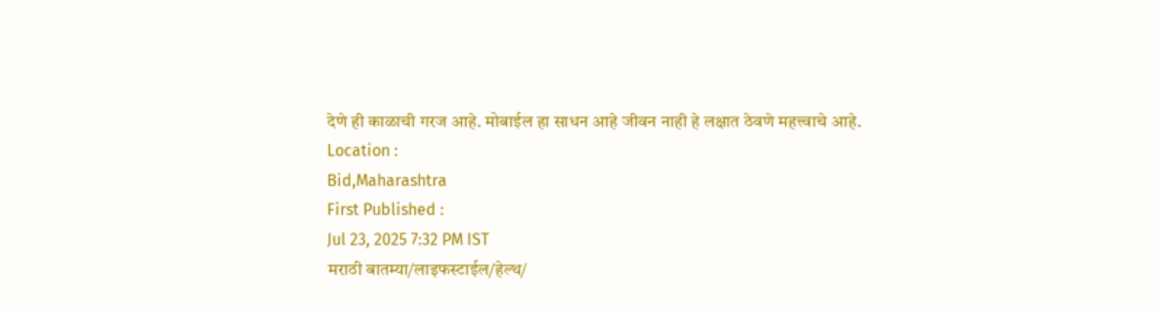देणे ही काळाची गरज आहे. मोबाईल हा साधन आहे जीवन नाही हे लक्षात ठेवणे महत्त्वाचे आहे.
Location :
Bid,Maharashtra
First Published :
Jul 23, 2025 7:32 PM IST
मराठी बातम्या/लाइफस्टाईल/हेल्थ/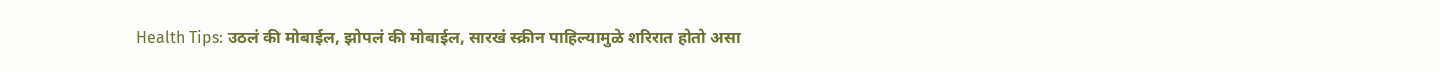Health Tips: उठलं की मोबाईल, झोपलं की मोबाईल, सारखं स्क्रीन पाहिल्यामुळे शरिरात होतो असा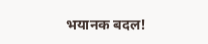भयानक बदल!